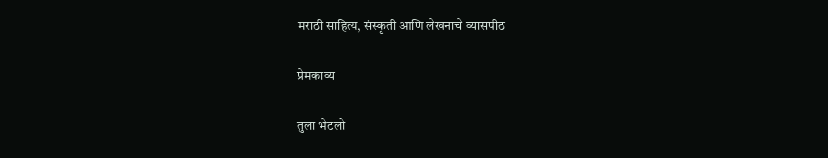मराठी साहित्य, संस्कृती आणि लेखनाचे व्यासपीठ

प्रेमकाव्य

तुला भेटलो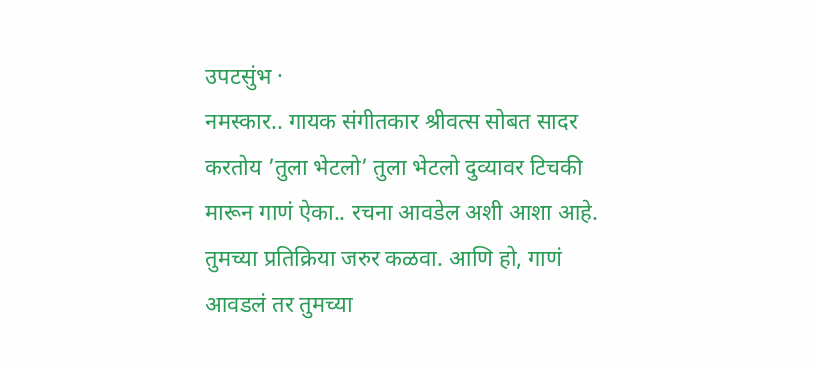उपटसुंभ ·
नमस्कार.. गायक संगीतकार श्रीवत्स सोबत सादर करतोय ’तुला भेटलो’ तुला भेटलो दुव्यावर टिचकी मारून गाणं ऐका.. रचना आवडेल अशी आशा आहे. तुमच्या प्रतिक्रिया जरुर कळवा. आणि हो, गाणं आवडलं तर तुमच्या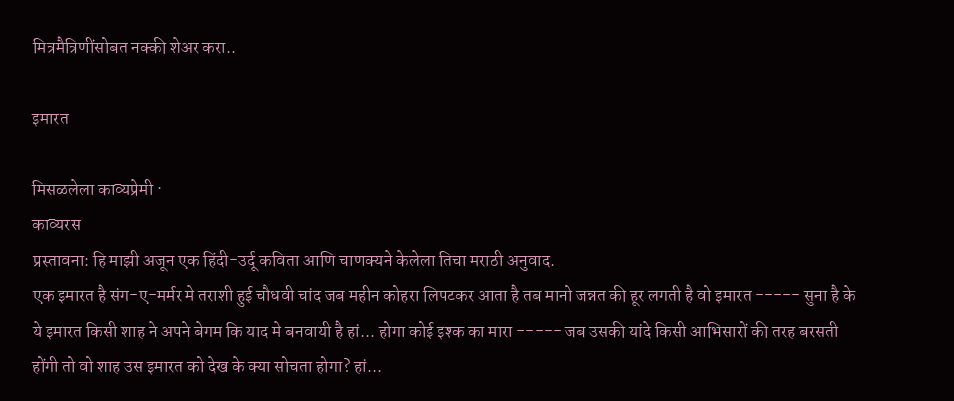मित्रमैत्रिणींसोबत नक्की शेअर करा..

इमारत

मिसळलेला काव्यप्रेमी ·
काव्यरस
प्रस्तावना: हि माझी अजून एक हिंदी-उर्दू कविता आणि चाणक्यने केलेला तिचा मराठी अनुवाद.
एक इमारत है संग-ए-मर्मर मे तराशी हुई चौधवी चांद जब महीन कोहरा लिपटकर आता है तब मानो जन्नत की हूर लगती है वो इमारत ----- सुना है के ये इमारत किसी शाह ने अपने बेगम कि याद मे बनवायी है हां... होगा कोई इश्क का मारा ----- जब उसकी यांदे किसी आभिसारों की तरह बरसती होंगी तो वो शाह उस इमारत को देख के क्या सोचता होगा? हां...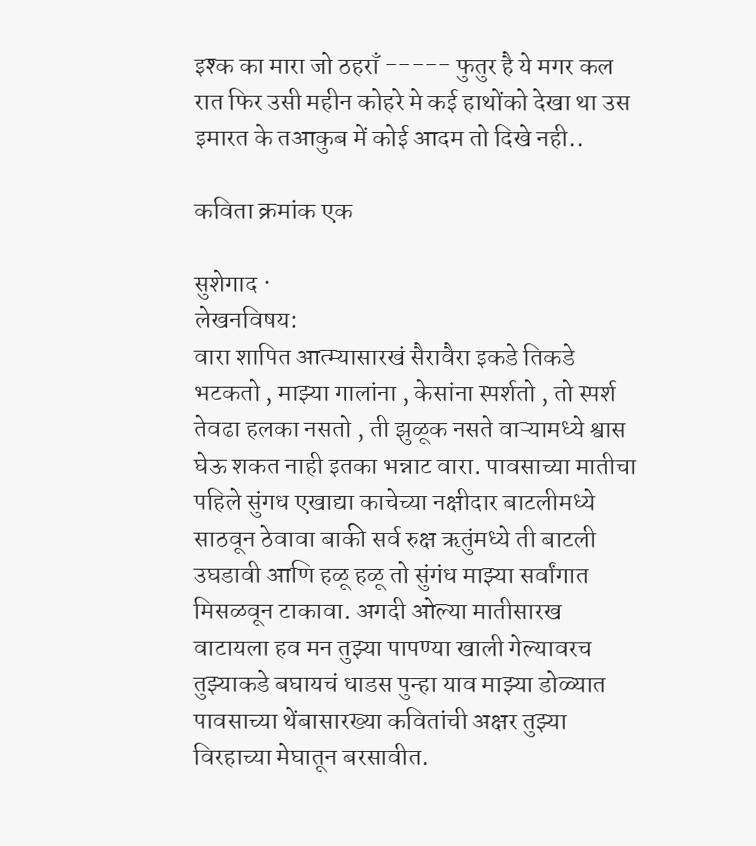इश्क का मारा जो ठहराँ ----- फुतुर है ये मगर कल रात फिर उसी महीन कोहरे मे कई हाथोंको देखा था उस इमारत के तआकुब में कोई आदम तो दिखे नही..

कविता क्रमांक एक

सुशेगाद ·
लेखनविषय:
वारा शापित आत्म्यासारखं सैरावैरा इकडे तिकडे भटकतो , माझ्या गालांना , केसांना स्पर्शतो , तो स्पर्श तेवढा हलका नसतो , ती झुळूक नसते वाऱ्यामध्ये श्वास घेऊ शकत नाही इतका भन्नाट वारा. पावसाच्या मातीचा पहिले सुंगध एखाद्या काचेच्या नक्षीदार बाटलीमध्ये साठवून ठेवावा बाकी सर्व रुक्ष ऋतुंमध्ये ती बाटली उघडावी आणि हळू हळू तो सुंगंध माझ्या सर्वांगात मिसळवून टाकावा. अगदी ओल्या मातीसारख वाटायला हव मन तुझ्या पापण्या खाली गेल्यावरच तुझ्याकडे बघायचं धाडस पुन्हा याव माझ्या डोळ्यात पावसाच्या थेंबासारख्या कवितांची अक्षर तुझ्या विरहाच्या मेघातून बरसावीत.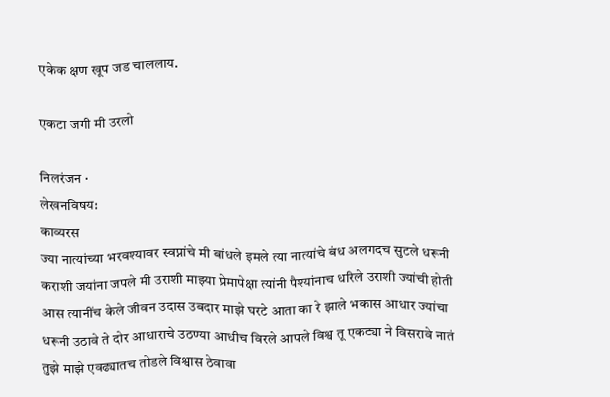एकेक क्षण खूप जड चाललाय.

एकटा जगी मी उरलो

निलरंजन ·
लेखनविषय:
काव्यरस
ज्या नात्यांच्या भरवश्यावर स्वप्नांचे मी बांधले इमले त्या नात्यांचे बंध अलगदच सुटले धरूनी कराशी जयांना जपले मी उराशी माझ्या प्रेमापेक्षा त्यांनी पैश्यांनाच धरिले उराशी ज्यांची होती आस त्यानींच केले जीवन उदास उबदार माझे घरटे आता का रे झाले भकास आधार ज्यांचा धरूनी उठावे ते दोर आधाराचे उठण्या आधीच विरले आपले विश्व तू एकट्या ने विसरावे नातं तुझे माझे एवढ्यातच तोडले विश्वास ठेवावा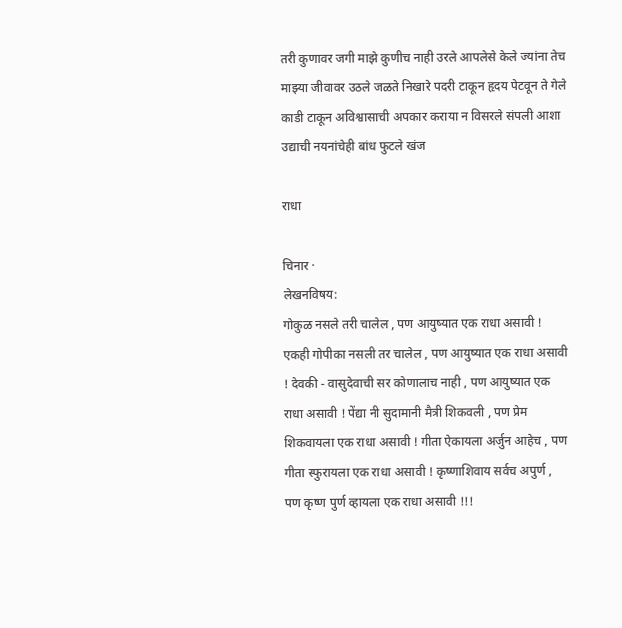तरी कुणावर जगी माझे कुणीच नाही उरले आपलेसे केले ज्यांना तेच माझ्या जीवावर उठले जळते निखारे पदरी टाकून हृदय पेटवून ते गेले काडी टाकून अविश्वासाची अपकार कराया न विसरले संपली आशा उद्याची नयनांचेही बांध फुटले खंज

राधा

चिनार ·
लेखनविषय:
गोकुळ नसले तरी चालेल , पण आयुष्यात एक राधा असावी ! एकही गोपीका नसली तर चालेल , पण आयुष्यात एक राधा असावी ! देवकी - वासुदेवाची सर कोणालाच नाही , पण आयुष्यात एक राधा असावी ! पेंद्या नी सुदामानी मैत्री शिकवली , पण प्रेम शिकवायला एक राधा असावी ! गीता ऐकायला अर्जुन आहेच , पण गीता स्फुरायला एक राधा असावी ! कृष्णाशिवाय सर्वच अपुर्ण , पण कृष्ण पुर्ण व्हायला एक राधा असावी !!!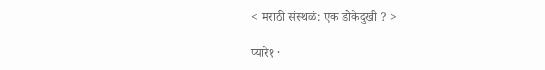< मराठी संस्थळं: एक डोकेदुखी ? >

प्यारे१ ·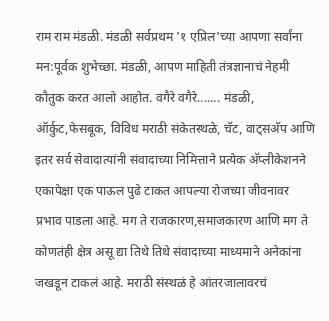राम राम मंडळी. मंडळी सर्वप्रथम '१ एप्रिल'च्या आपणा सर्वांना मन:पूर्वक शुभेच्छा. मंडळी, आपण माहिती तंत्रज्ञानाचं नेहमी कौतुक करत आलो आहोत. वगैरे वगैरे....... मंडळी, ऑर्कुट,फेसबूक, विविध मराठी संकेतस्थळे, चॅट, वाट्सअ‍ॅप आणि इतर सर्व सेवादात्यांनी संवादाच्या निमित्ताने प्रत्येक अ‍ॅप्लीकेशनने एकापेक्षा एक पाऊल पुढे टाकत आपल्या रोजच्या जीवनावर प्रभाव पाडला आहे. मग ते राजकारण,समाजकारण आणि मग ते कोणतंही क्षेत्र असू द्या तिथे तिथे संवादाच्या माध्यमाने अनेकांना जखडून टाकलं आहे. मराठी संस्थळं हे आंतरजालावरचं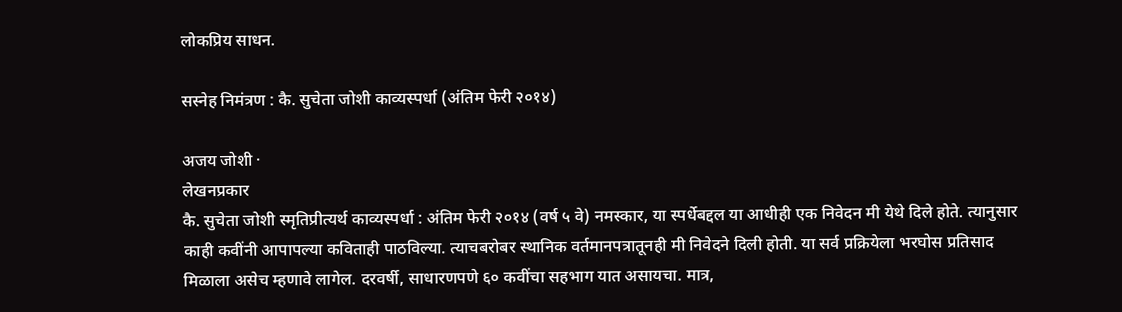लोकप्रिय साधन.

सस्नेह निमंत्रण : कै. सुचेता जोशी काव्यस्पर्धा (अंतिम फेरी २०१४)

अजय जोशी ·
लेखनप्रकार
कै. सुचेता जोशी स्मृतिप्रीत्यर्थ काव्यस्पर्धा : अंतिम फेरी २०१४ (वर्ष ५ वे) नमस्कार, या स्पर्धेबद्दल या आधीही एक निवेदन मी येथे दिले होते. त्यानुसार काही कवींनी आपापल्या कविताही पाठविल्या. त्याचबरोबर स्थानिक वर्तमानपत्रातूनही मी निवेदने दिली होती. या सर्व प्रक्रियेला भरघोस प्रतिसाद मिळाला असेच म्हणावे लागेल. दरवर्षी, साधारणपणे ६० कवींचा सहभाग यात असायचा. मात्र,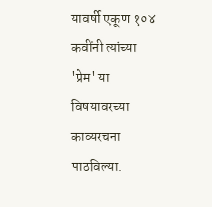यावर्षी एकूण १०४ कवींनी त्यांच्या 'प्रेम' या विषयावरच्या काव्यरचना पाठविल्या.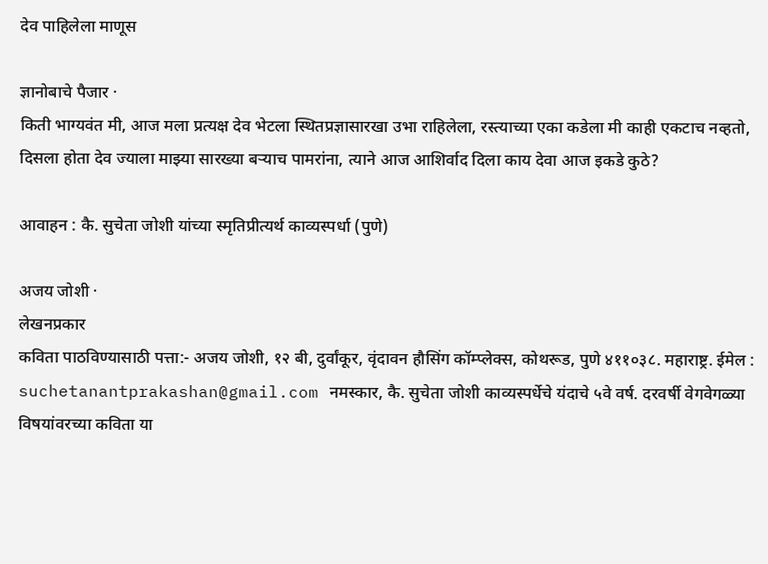देव पाहिलेला माणूस

ज्ञानोबाचे पैजार ·
किती भाग्यवंत मी, आज मला प्रत्यक्ष देव भेटला स्थितप्रज्ञासारखा उभा राहिलेला, रस्त्याच्या एका कडेला मी काही एकटाच नव्हतो, दिसला होता देव ज्याला माझ्या सारख्या बर्‍याच पामरांना, त्याने आज आशिर्वाद दिला काय देवा आज इकडे कुठे?

आवाहन : कै. सुचेता जोशी यांच्या स्मृतिप्रीत्यर्थ काव्यस्पर्धा (पुणे)

अजय जोशी ·
लेखनप्रकार
कविता पाठविण्यासाठी पत्ता:- अजय जोशी, १२ बी, दुर्वांकूर, वृंदावन हौसिंग कॉम्प्लेक्स, कोथरूड, पुणे ४११०३८. महाराष्ट्र. ईमेल : suchetanantprakashan@gmail.com नमस्कार, कै. सुचेता जोशी काव्यस्पर्धेचे यंदाचे ५वे वर्ष. दरवर्षी वेगवेगळ्या विषयांवरच्या कविता या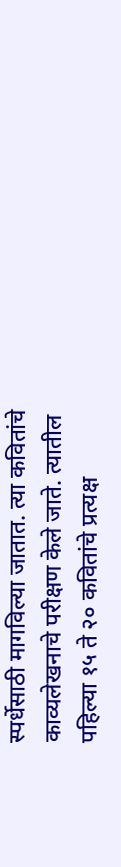स्पर्धेसाठी मागविल्या जातात. त्या कवितांचे काव्यलेखनाचे परीक्षण केले जाते. त्यातील पहिल्या १५ ते २० कवितांचे प्रत्यक्ष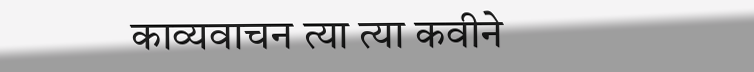काव्यवाचन त्या त्या कवीने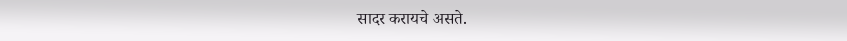सादर करायचे असते.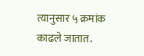त्यानुसार ५ क्रमांक काढले जातात.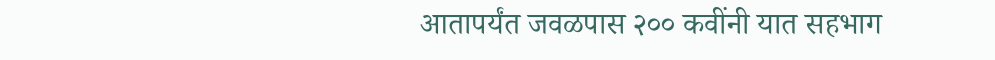आतापर्यंत जवळपास २०० कवींनी यात सहभाग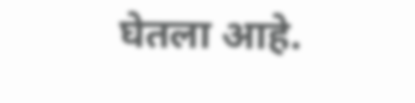घेतला आहे.